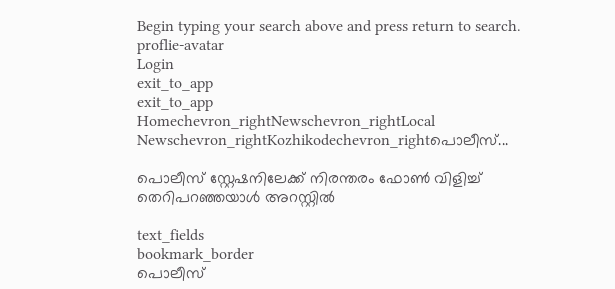Begin typing your search above and press return to search.
proflie-avatar
Login
exit_to_app
exit_to_app
Homechevron_rightNewschevron_rightLocal Newschevron_rightKozhikodechevron_rightപൊലീസ്...

പൊലീസ് സ്റ്റേഷനിലേക്ക് നിരന്തരം ഫോൺ വിളിച്ച് തെറിപറഞ്ഞയാൾ അറസ്റ്റിൽ

text_fields
bookmark_border
പൊലീസ്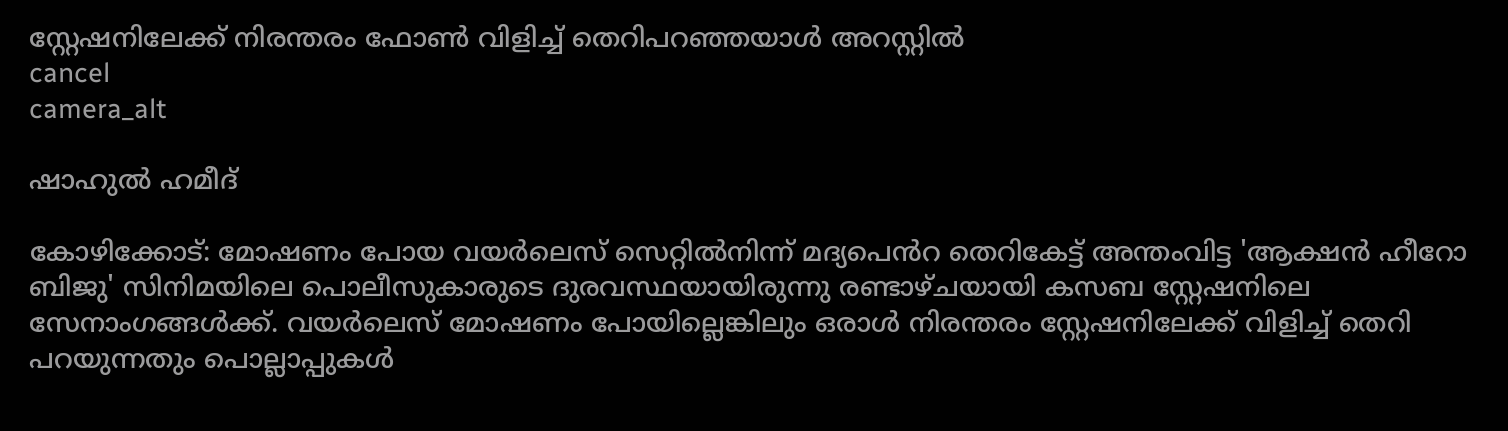സ്റ്റേഷനിലേക്ക് നിരന്തരം ഫോൺ വിളിച്ച് തെറിപറഞ്ഞയാൾ അറസ്റ്റിൽ
cancel
camera_alt

ഷാഹുൽ ഹമീദ്‌

കോഴിക്കോട്‌: മോഷണം പോയ വയർലെസ്‌ സെറ്റിൽനിന്ന്‌ മദ്യപെൻറ തെറികേട്ട്‌ അന്തംവിട്ട 'ആക്ഷൻ ഹീറോ ബിജു' സിനിമയിലെ പൊലീസുകാരുടെ ദുരവസ്ഥയായിരുന്നു രണ്ടാഴ്‌ചയായി കസബ സ്റ്റേഷനിലെ സേനാംഗങ്ങൾക്ക്. വയർലെസ് മോഷണം പോയില്ലെങ്കിലും ഒരാൾ നിരന്തരം സ്റ്റേഷനിലേക്ക് വിളിച്ച് തെറി പറയുന്നതും പൊല്ലാപ്പുകൾ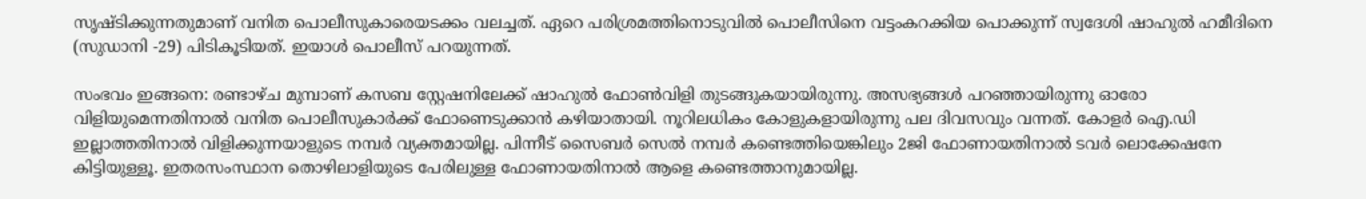സൃഷ്ടിക്കുന്നതുമാണ് വനിത പൊലീസുകാരെയടക്കം വലച്ചത്. ഏറെ പരിശ്രമത്തിനൊടുവിൽ പൊലീസിനെ വട്ടംകറക്കിയ പൊക്കുന്ന്‌ സ്വദേശി ഷാഹുൽ ഹമീദിനെ (സുഡാനി -29) പിടികൂടിയത്. ഇയാൾ പൊലീസ് പറയുന്നത്.

സംഭവം ഇങ്ങനെ: രണ്ടാഴ്‌ച മുമ്പാണ്‌ കസബ സ്റ്റേഷനിലേക്ക്‌ ഷാഹുൽ ഫോൺവിളി തുടങ്ങുകയായിരുന്നു. അസഭ്യങ്ങൾ പറഞ്ഞായിരുന്നു ഓരോ വിളിയുമെന്നതിനാൽ വനിത പൊലീസുകാർക്ക്‌ ഫോണെടുക്കാൻ കഴിയാതായി. നൂറിലധികം കോളുകളായിരുന്നു പല ദിവസവും വന്നത്. കോളർ ഐ.ഡി ഇല്ലാത്തതിനാൽ വിളിക്കുന്നയാളുടെ നമ്പർ വ്യക്തമായില്ല. പിന്നീട് സൈബർ സെൽ നമ്പർ കണ്ടെത്തിയെങ്കിലും 2ജി ഫോണായതിനാൽ ടവർ ലൊക്കേഷനേ കിട്ടിയുള്ളൂ. ഇതരസംസ്ഥാന തൊഴിലാളിയുടെ പേരിലുള്ള ഫോണായതിനാൽ ആളെ കണ്ടെത്താനുമായില്ല.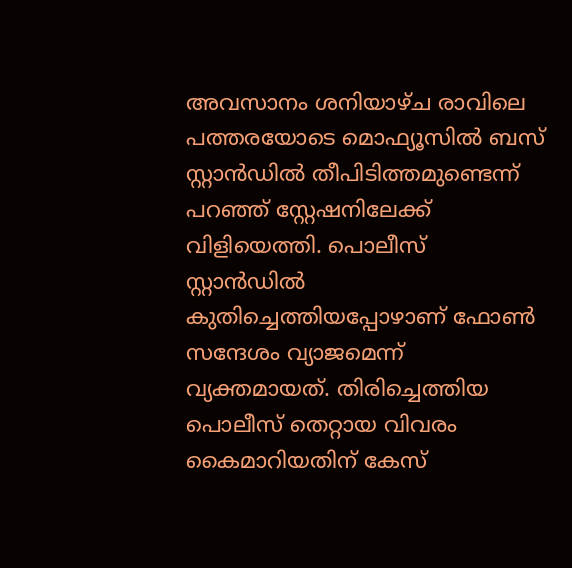അവസാനം ശനിയാഴ്‌ച രാവിലെ പത്തരയോടെ മൊഫ്യൂസിൽ ബസ് സ്റ്റാൻഡിൽ തീപിടിത്തമുണ്ടെന്ന് പറഞ്ഞ്‌ സ്റ്റേഷനിലേക്ക്‌ വിളിയെത്തി. പൊലീസ് സ്റ്റാൻഡിൽ കുതിച്ചെത്തിയപ്പോഴാണ്‌ ഫോൺ സന്ദേശം വ്യാജമെന്ന് വ്യക്തമായത്‌. തിരിച്ചെത്തിയ പൊലീസ്‌ തെറ്റായ വിവരം കൈമാറിയതിന്‌ കേസ്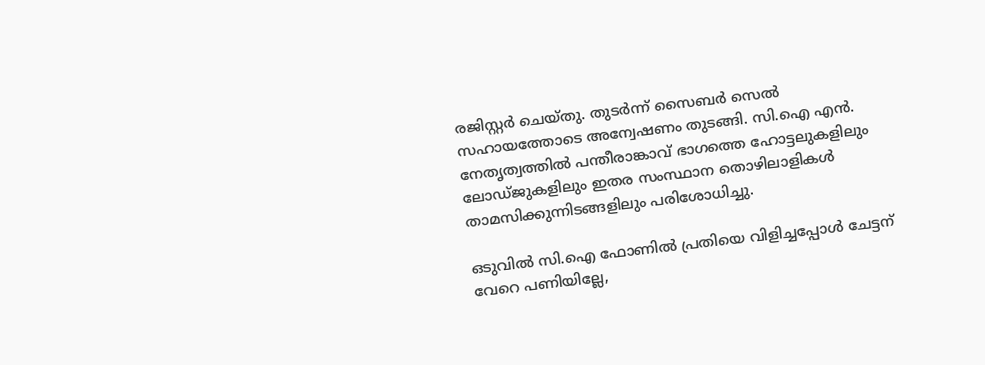രജിസ്റ്റർ ചെയ്തു. തുടർന്ന്‌ സൈബർ സെൽ സഹായത്തോടെ അന്വേഷണം തുടങ്ങി. സി.ഐ എൻ. നേതൃത്വത്തിൽ പന്തീരാങ്കാവ്‌ ഭാഗത്തെ ഹോട്ടലുകളിലും ലോഡ്‌ജുകളിലും ഇതര സംസ്ഥാന തൊഴിലാളികൾ താമസിക്കുന്നിടങ്ങളിലും പരിശോധിച്ചു.

ഒടുവിൽ സി.ഐ ഫോണിൽ പ്രതിയെ വിളിച്ചപ്പോൾ ചേട്ടന്‌ വേറെ പണിയില്ലേ,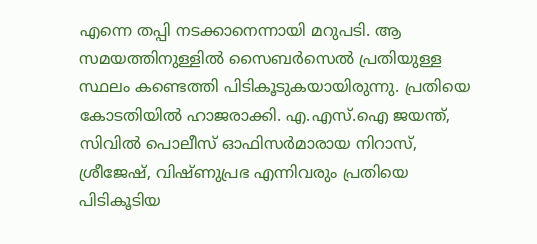എന്നെ തപ്പി നടക്കാനെന്നായി മറുപടി. ആ സമയത്തിനുള്ളിൽ സൈബർസെൽ പ്രതിയുള്ള സ്ഥലം കണ്ടെത്തി പിടികൂടുകയായിരുന്നു. പ്രതിയെ കോടതിയിൽ ഹാജരാക്കി. എ.എസ്‌.ഐ ജയന്ത്‌, സിവിൽ പൊലീസ്‌ ഓഫിസർമാരായ നിറാസ്‌, ശ്രീജേഷ്‌, വിഷ്‌ണുപ്രഭ എന്നിവരും പ്രതിയെ പിടികൂടിയ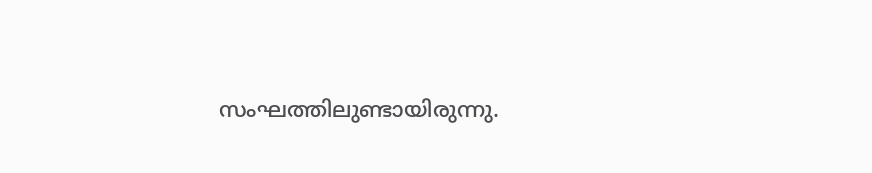സംഘത്തിലുണ്ടായിരുന്നു.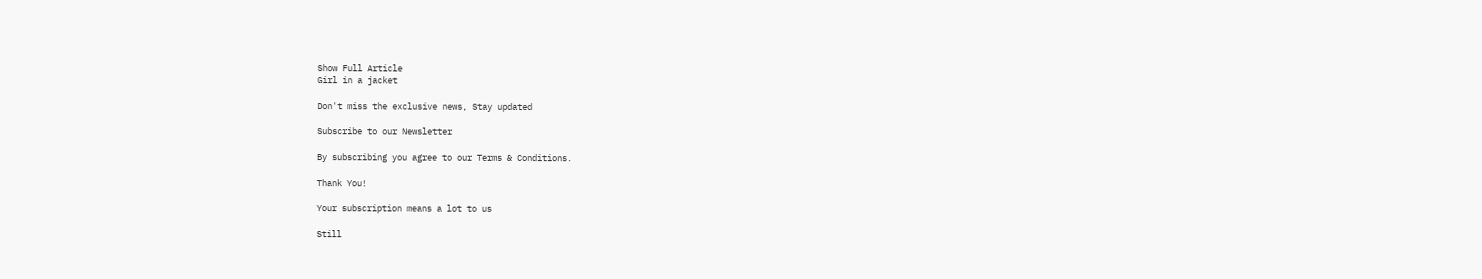Show Full Article
Girl in a jacket

Don't miss the exclusive news, Stay updated

Subscribe to our Newsletter

By subscribing you agree to our Terms & Conditions.

Thank You!

Your subscription means a lot to us

Still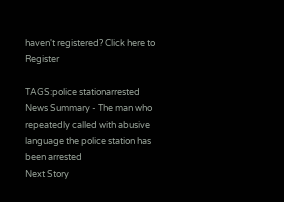haven't registered? Click here to Register

TAGS:police stationarrested
News Summary - The man who repeatedly called with abusive language the police station has been arrested
Next Story